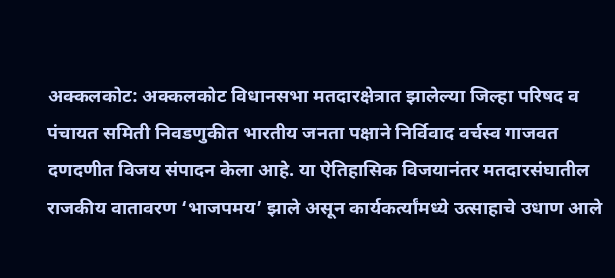अक्कलकोट: अक्कलकोट विधानसभा मतदारक्षेत्रात झालेल्या जिल्हा परिषद व पंचायत समिती निवडणुकीत भारतीय जनता पक्षाने निर्विवाद वर्चस्व गाजवत दणदणीत विजय संपादन केला आहे. या ऐतिहासिक विजयानंतर मतदारसंघातील राजकीय वातावरण ‘भाजपमय’ झाले असून कार्यकर्त्यांमध्ये उत्साहाचे उधाण आले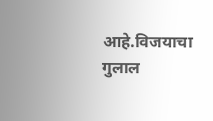आहे.विजयाचा गुलाल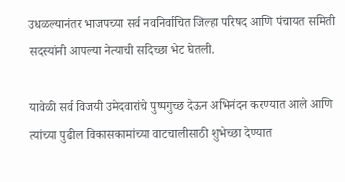उधळल्यानंतर भाजपच्या सर्व नवनिर्वाचित जिल्हा परिषद आणि पंचायत समिती सदस्यांनी आपल्या नेत्याची सदिच्छा भेट घेतली.

यावेळी सर्व विजयी उमेदवारांचे पुष्पगुच्छ देऊन अभिनंदन करण्यात आले आणि त्यांच्या पुढील विकासकामांच्या वाटचालीसाठी शुभेच्छा देण्यात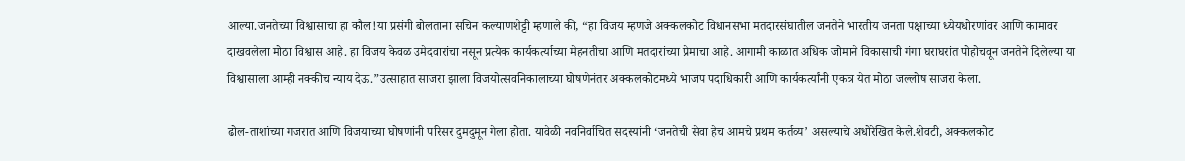आल्या.जनतेच्या विश्वासाचा हा कौल!या प्रसंगी बोलताना सचिन कल्याणशेट्टी म्हणाले की, “हा विजय म्हणजे अक्कलकोट विधानसभा मतदारसंघातील जनतेने भारतीय जनता पक्षाच्या ध्येयधोरणांवर आणि कामावर दाखवलेला मोठा विश्वास आहे. हा विजय केवळ उमेदवारांचा नसून प्रत्येक कार्यकर्त्याच्या मेहनतीचा आणि मतदारांच्या प्रेमाचा आहे. आगामी काळात अधिक जोमाने विकासाची गंगा घराघरांत पोहोचवून जनतेने दिलेल्या या विश्वासाला आम्ही नक्कीच न्याय देऊ.”उत्साहात साजरा झाला विजयोत्सवनिकालाच्या घोषणेनंतर अक्कलकोटमध्ये भाजप पदाधिकारी आणि कार्यकर्त्यांनी एकत्र येत मोठा जल्लोष साजरा केला.

ढोल-ताशांच्या गजरात आणि विजयाच्या घोषणांनी परिसर दुमदुमून गेला होता. यावेळी नवनिर्वाचित सदस्यांनी ‘जनतेची सेवा हेच आमचे प्रथम कर्तव्य’ असल्याचे अधोरेखित केले.शेवटी, अक्कलकोट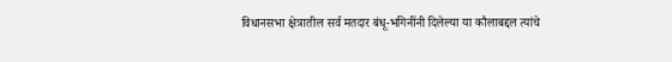विधानसभा क्षेत्रातील सर्व मतदार बंधू-भगिनींनी दिलेल्या या कौलाबद्दल त्यांचे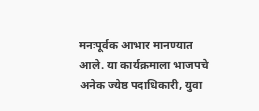मनःपूर्वक आभार मानण्यात आले. या कार्यक्रमाला भाजपचे अनेक ज्येष्ठ पदाधिकारी, युवा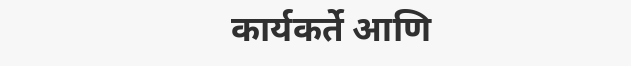कार्यकर्ते आणि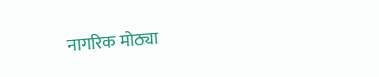नागरिक मोठ्या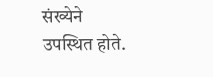संख्येने उपस्थित होते.